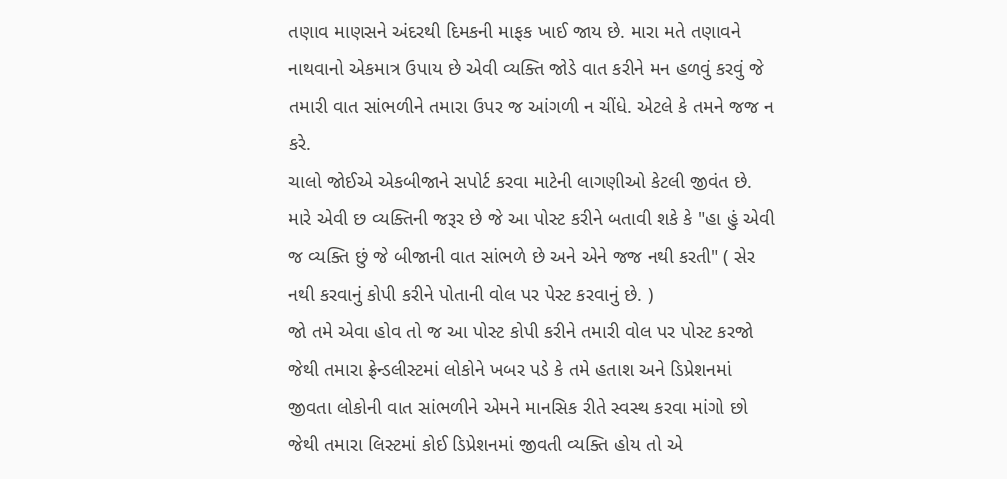તણાવ માણસને અંદરથી દિમકની માફક ખાઈ જાય છે. મારા મતે તણાવને નાથવાનો એકમાત્ર ઉપાય છે એવી વ્યક્તિ જોડે વાત કરીને મન હળવું કરવું જે તમારી વાત સાંભળીને તમારા ઉપર જ આંગળી ન ચીંધે. એટલે કે તમને જજ ન કરે.
ચાલો જોઈએ એકબીજાને સપોર્ટ કરવા માટેની લાગણીઓ કેટલી જીવંત છે. મારે એવી છ વ્યક્તિની જરૂર છે જે આ પોસ્ટ કરીને બતાવી શકે કે "હા હું એવી જ વ્યક્તિ છું જે બીજાની વાત સાંભળે છે અને એને જજ નથી કરતી" ( સેર નથી કરવાનું કોપી કરીને પોતાની વોલ પર પેસ્ટ કરવાનું છે. )
જો તમે એવા હોવ તો જ આ પોસ્ટ કોપી કરીને તમારી વોલ પર પોસ્ટ કરજો જેથી તમારા ફ્રેન્ડલીસ્ટમાં લોકોને ખબર પડે કે તમે હતાશ અને ડિપ્રેશનમાં જીવતા લોકોની વાત સાંભળીને એમને માનસિક રીતે સ્વસ્થ કરવા માંગો છો જેથી તમારા લિસ્ટમાં કોઈ ડિપ્રેશનમાં જીવતી વ્યક્તિ હોય તો એ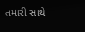તમારી સાથે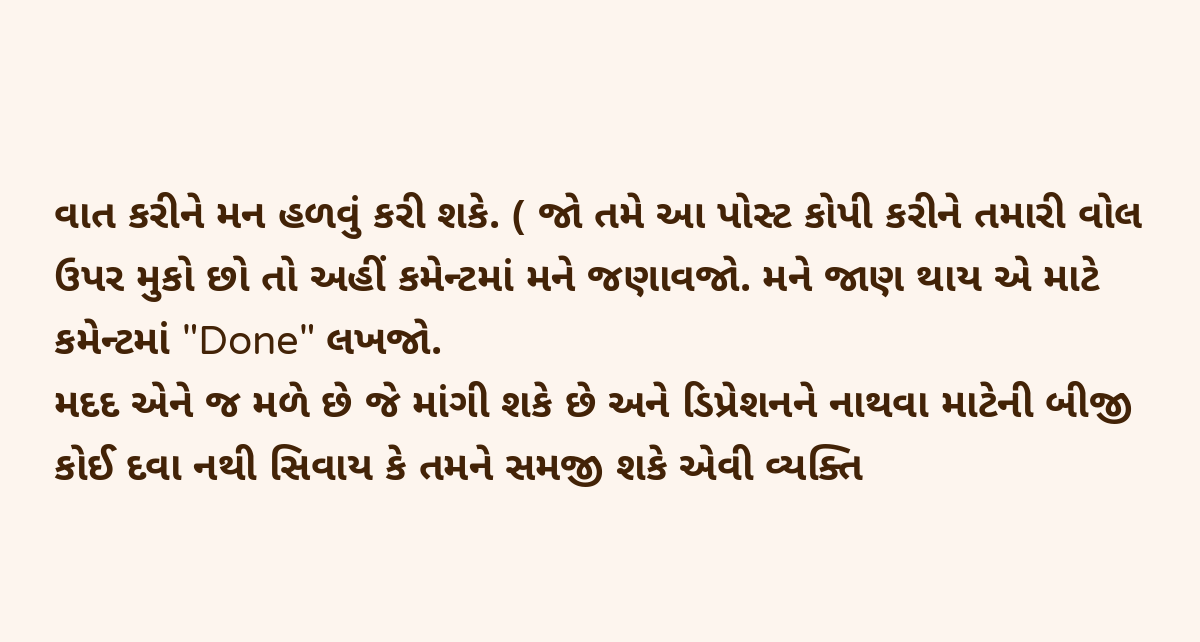વાત કરીને મન હળવું કરી શકે. ( જો તમે આ પોસ્ટ કોપી કરીને તમારી વોલ ઉપર મુકો છો તો અહીં કમેન્ટમાં મને જણાવજો. મને જાણ થાય એ માટે કમેન્ટમાં "Done" લખજો.
મદદ એને જ મળે છે જે માંગી શકે છે અને ડિપ્રેશનને નાથવા માટેની બીજી કોઈ દવા નથી સિવાય કે તમને સમજી શકે એવી વ્યક્તિ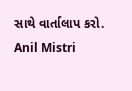સાથે વાર્તાલાપ કરો.
Anil Mistri